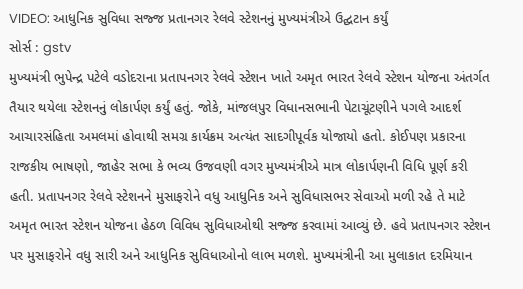VIDEO: આધુનિક સુવિધા સજ્જ પ્રતાનગર રેલવે સ્ટેશનનું મુખ્યમંત્રીએ ઉદ્ઘટાન કર્યું
સોર્સ : gstv
મુખ્યમંત્રી ભુપેન્દ્ર પટેલે વડોદરાના પ્રતાપનગર રેલવે સ્ટેશન ખાતે અમૃત ભારત રેલવે સ્ટેશન યોજના અંતર્ગત તૈયાર થયેલા સ્ટેશનનું લોકાર્પણ કર્યું હતું. જોકે, માંજલપુર વિધાનસભાની પેટાચૂંટણીને પગલે આદર્શ આચારસંહિતા અમલમાં હોવાથી સમગ્ર કાર્યક્રમ અત્યંત સાદગીપૂર્વક યોજાયો હતો. કોઈપણ પ્રકારના રાજકીય ભાષણો, જાહેર સભા કે ભવ્ય ઉજવણી વગર મુખ્યમંત્રીએ માત્ર લોકાર્પણની વિધિ પૂર્ણ કરી હતી. પ્રતાપનગર રેલવે સ્ટેશનને મુસાફરોને વધુ આધુનિક અને સુવિધાસભર સેવાઓ મળી રહે તે માટે અમૃત ભારત સ્ટેશન યોજના હેઠળ વિવિધ સુવિધાઓથી સજ્જ કરવામાં આવ્યું છે. હવે પ્રતાપનગર સ્ટેશન પર મુસાફરોને વધુ સારી અને આધુનિક સુવિધાઓનો લાભ મળશે. મુખ્યમંત્રીની આ મુલાકાત દરમિયાન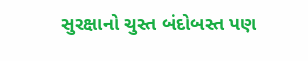સુરક્ષાનો ચુસ્ત બંદોબસ્ત પણ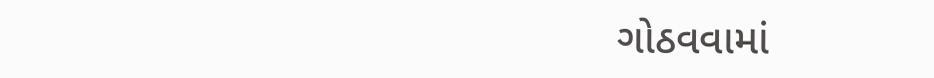ગોઠવવામાં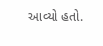આવ્યો હતો.